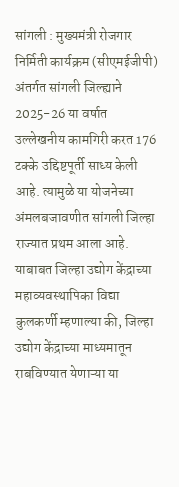सांगली : मुख्यमंत्री रोजगार निर्मिती कार्यक्रम (सीएमईजीपी) अंतर्गत सांगली जिल्ह्याने 2025-26 या वर्षात उल्लेखनीय कामगिरी करत 176 टक्के उद्दिष्टपूर्ती साध्य केली आहे. त्यामुळे या योजनेच्या अंमलबजावणीत सांगली जिल्हा राज्यात प्रथम आला आहे.
याबाबत जिल्हा उद्योग केंद्राच्या महाव्यवस्थापिका विद्या कुलकर्णी म्हणाल्या की, जिल्हा उद्योग केंद्राच्या माध्यमातून राबविण्यात येणाऱ्या या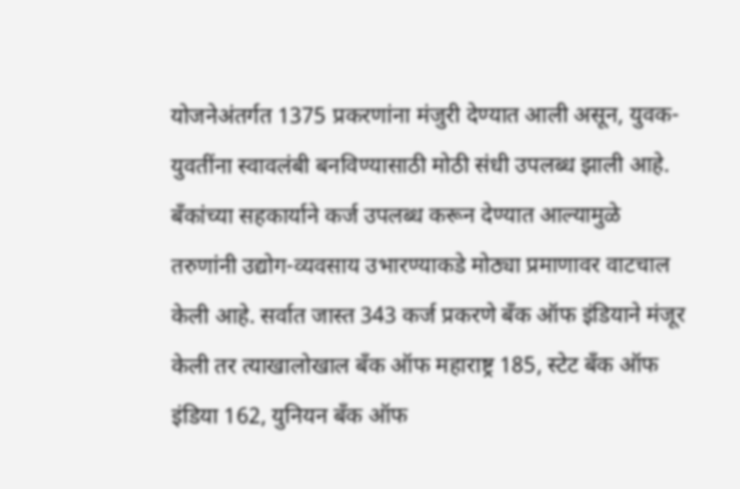योजनेअंतर्गत 1375 प्रकरणांना मंजुरी देण्यात आली असून, युवक-युवतींना स्वावलंबी बनविण्यासाठी मोठी संधी उपलब्ध झाली आहे. बँकांच्या सहकार्याने कर्ज उपलब्ध करून देण्यात आल्यामुळे तरुणांनी उद्योग-व्यवसाय उभारण्याकडे मोठ्या प्रमाणावर वाटचाल केली आहे. सर्वात जास्त 343 कर्ज प्रकरणे बँक ऑफ इंडियाने मंजूर केली तर त्याखालोखाल बँक ऑफ महाराष्ट्र 185, स्टेट बँक ऑफ इंडिया 162, युनियन बँक ऑफ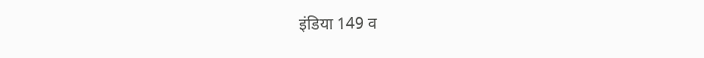इंडिया 149 व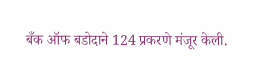बँक ऑफ बडोदाने 124 प्रकरणे मंजूर केली.